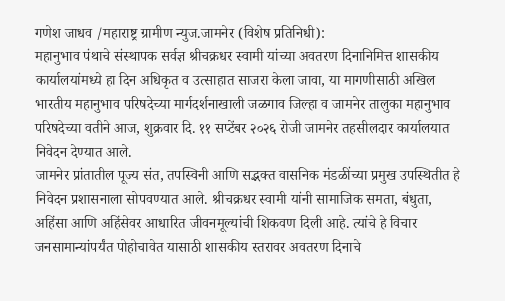गणेश जाधव /महाराष्ट्र ग्रामीण न्युज.जामनेर (विशेष प्रतिनिधी):
महानुभाव पंथाचे संस्थापक सर्वज्ञ श्रीचक्रधर स्वामी यांच्या अवतरण दिनानिमित्त शासकीय कार्यालयांमध्ये हा दिन अधिकृत व उत्साहात साजरा केला जावा, या मागणीसाठी अखिल भारतीय महानुभाव परिषदेच्या मार्गदर्शनाखाली जळगाव जिल्हा व जामनेर तालुका महानुभाव परिषदेच्या वतीने आज, शुक्रवार दि. ११ सप्टेंबर २०२६ रोजी जामनेर तहसीलदार कार्यालयात निवेदन देण्यात आले.
जामनेर प्रांतातील पूज्य संत, तपस्विनी आणि सद्भक्त वासनिक मंडळींच्या प्रमुख उपस्थितीत हे निवेदन प्रशासनाला सोपवण्यात आले. श्रीचक्रधर स्वामी यांनी सामाजिक समता, बंधुता, अहिंसा आणि अहिंसेवर आधारित जीवनमूल्यांची शिकवण दिली आहे. त्यांचे हे विचार जनसामान्यांपर्यंत पोहोचावेत यासाठी शासकीय स्तरावर अवतरण दिनाचे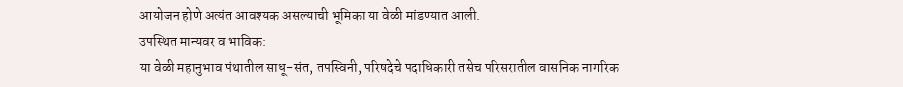आयोजन होणे अत्यंत आवश्यक असल्याची भूमिका या वेळी मांडण्यात आली.
उपस्थित मान्यवर व भाविक:
या वेळी महानुभाव पंथातील साधू-संत, तपस्विनी, परिषदेचे पदाधिकारी तसेच परिसरातील वासनिक नागरिक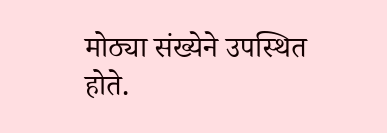मोठ्या संख्येने उपस्थित होते.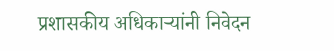प्रशासकीय अधिकाऱ्यांनी निवेदन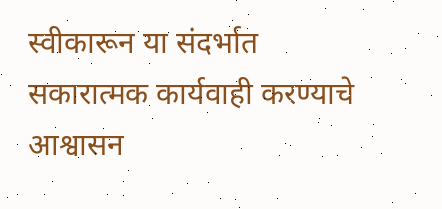स्वीकारून या संदर्भात सकारात्मक कार्यवाही करण्याचे आश्वासन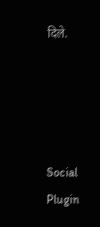दिले.




Social Plugin